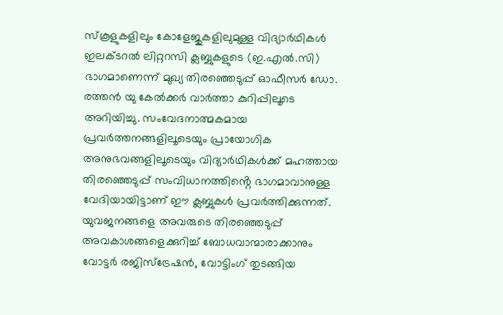സ്കൂളുകളിലും കോളേജുകളിലുമുള്ള വിദ്യാർഥികൾ ഇലക്ടറൽ ലിറ്ററസി ക്ലബ്ബുകളുടെ (ഇ.എൽ.സി) ഭാഗമാണെന്ന് മുഖ്യ തിരഞ്ഞെടുപ്പ് ഓഫീസർ ഡോ. രത്തൻ യു കേൽക്കർ വാർത്താ കുറിപ്പിലൂടെ അറിയിച്ചു. സംവേദനാത്മകമായ പ്രവർത്തനങ്ങളിലൂടെയും പ്രായോഗിക അനുഭവങ്ങളിലൂടെയും വിദ്യാർഥികൾക്ക് മഹത്തായ തിരഞ്ഞെടുപ്പ് സംവിധാനത്തിൻ്റെ ഭാഗമാവാനുള്ള വേദിയായിട്ടാണ് ഈ ക്ലബ്ബുകൾ പ്രവർത്തിക്കുന്നത്. യുവജനങ്ങളെ അവരുടെ തിരഞ്ഞെടുപ്പ് അവകാശങ്ങളെക്കുറിച്ച് ബോധവാന്മാരാക്കാനും വോട്ടർ രജിസ്ട്രേഷൻ, വോട്ടിംഗ് തുടങ്ങിയ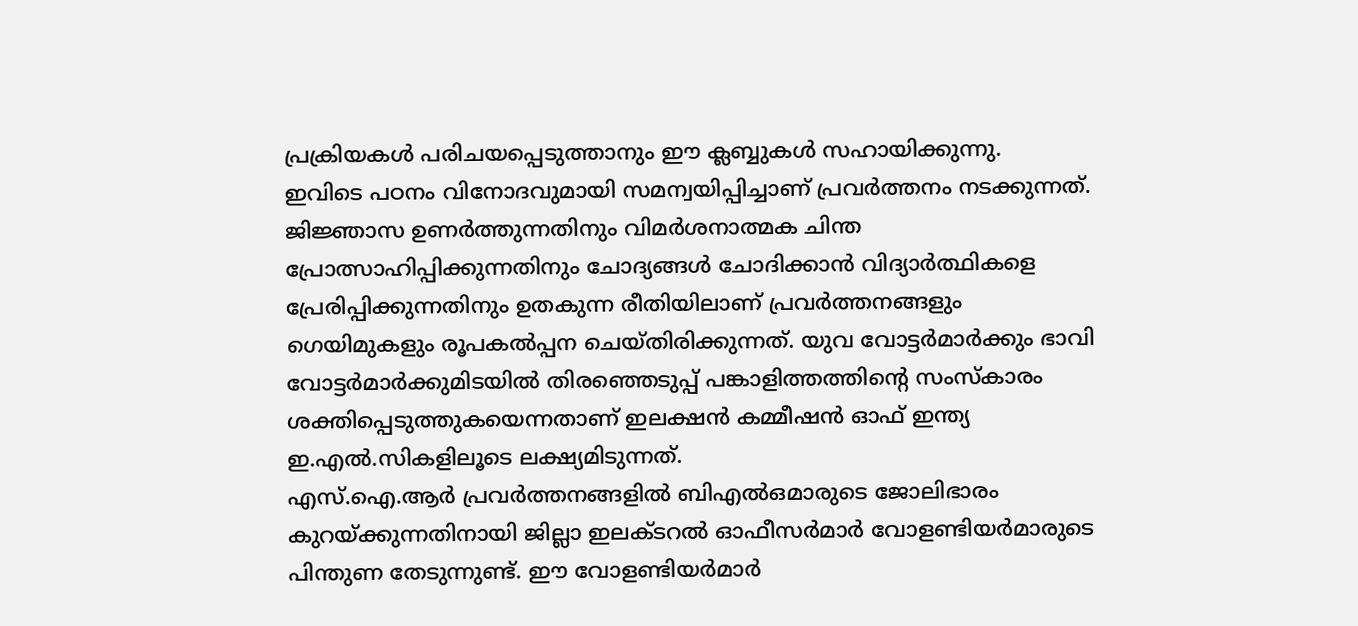പ്രക്രിയകൾ പരിചയപ്പെടുത്താനും ഈ ക്ലബ്ബുകൾ സഹായിക്കുന്നു.
ഇവിടെ പഠനം വിനോദവുമായി സമന്വയിപ്പിച്ചാണ് പ്രവർത്തനം നടക്കുന്നത്. ജിജ്ഞാസ ഉണർത്തുന്നതിനും വിമർശനാത്മക ചിന്ത പ്രോത്സാഹിപ്പിക്കുന്നതിനും ചോദ്യങ്ങൾ ചോദിക്കാൻ വിദ്യാർത്ഥികളെ പ്രേരിപ്പിക്കുന്നതിനും ഉതകുന്ന രീതിയിലാണ് പ്രവർത്തനങ്ങളും ഗെയിമുകളും രൂപകൽപ്പന ചെയ്തിരിക്കുന്നത്. യുവ വോട്ടർമാർക്കും ഭാവി വോട്ടർമാർക്കുമിടയിൽ തിരഞ്ഞെടുപ്പ് പങ്കാളിത്തത്തിന്റെ സംസ്കാരം ശക്തിപ്പെടുത്തുകയെന്നതാണ് ഇലക്ഷൻ കമ്മീഷൻ ഓഫ് ഇന്ത്യ ഇ.എൽ.സികളിലൂടെ ലക്ഷ്യമിടുന്നത്.
എസ്.ഐ.ആർ പ്രവർത്തനങ്ങളിൽ ബിഎൽഒമാരുടെ ജോലിഭാരം കുറയ്ക്കുന്നതിനായി ജില്ലാ ഇലക്ടറൽ ഓഫീസർമാർ വോളണ്ടിയർമാരുടെ പിന്തുണ തേടുന്നുണ്ട്. ഈ വോളണ്ടിയർമാർ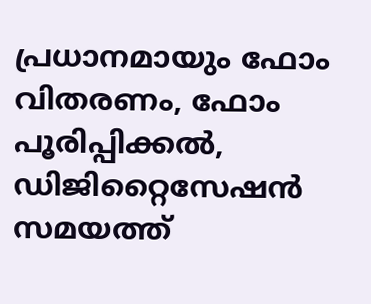പ്രധാനമായും ഫോം വിതരണം, ഫോം പൂരിപ്പിക്കൽ, ഡിജിറ്റൈസേഷൻ സമയത്ത്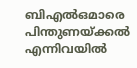ബിഎൽഒമാരെ പിന്തുണയ്ക്കൽ എന്നിവയിൽ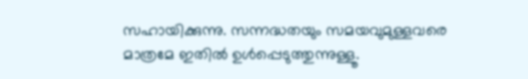സഹായിക്കുന്നു. സന്നദ്ധതയും സമയവുമുള്ളവരെ മാത്രമേ ഇതിൽ ഉൾപ്പെടുത്തുന്നുള്ളൂ.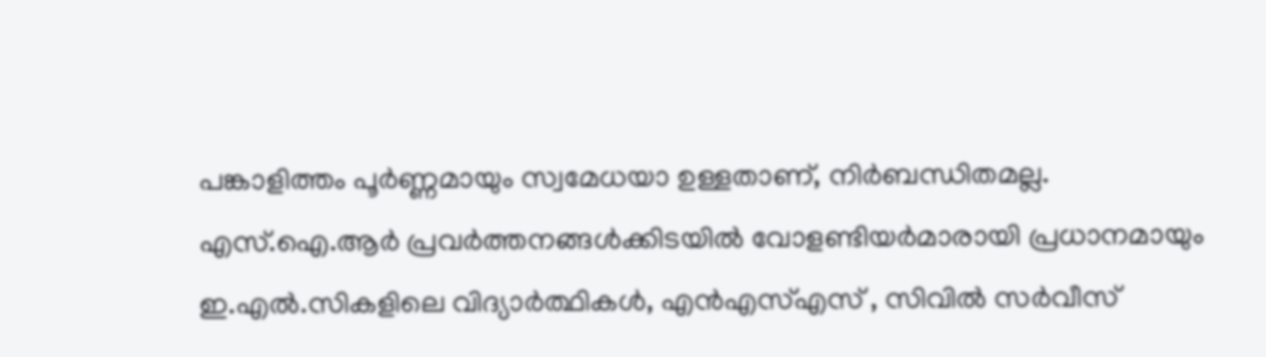പങ്കാളിത്തം പൂർണ്ണമായും സ്വമേധയാ ഉള്ളതാണ്, നിർബന്ധിതമല്ല.
എസ്.ഐ.ആർ പ്രവർത്തനങ്ങൾക്കിടയിൽ വോളണ്ടിയർമാരായി പ്രധാനമായും ഇ.എൽ.സികളിലെ വിദ്യാർത്ഥികൾ, എൻഎസ്എസ് , സിവിൽ സർവീസ്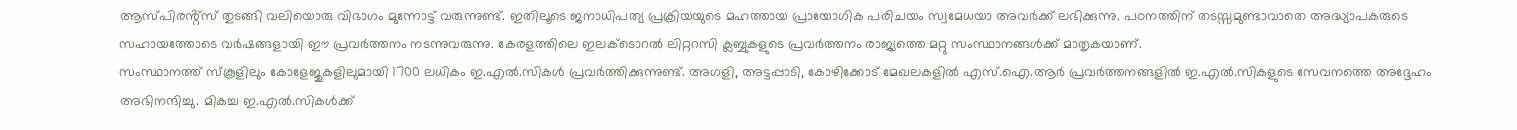ആസ്പിരൻ്റ്സ് തുടങ്ങി വലിയൊരു വിഭാഗം മുന്നോട്ട് വരുന്നുണ്ട്. ഇതിലൂടെ ജനാധിപത്യ പ്രക്രിയയുടെ മഹത്തായ പ്രായോഗിക പരിചയം സ്വമേധയാ അവർക്ക് ലഭിക്കുന്നു. പഠനത്തിന് തടസ്സമുണ്ടാവാതെ അദ്ധ്യാപകരുടെ സഹായത്തോടെ വർഷങ്ങളായി ഈ പ്രവർത്തനം നടന്നുവരുന്നു. കേരളത്തിലെ ഇലക്ടൊറൽ ലിറ്ററസി ക്ലബ്ബുകളുടെ പ്രവർത്തനം രാജ്യത്തെ മറ്റു സംസ്ഥാനങ്ങൾക്ക് മാതൃകയാണ്.
സംസ്ഥാനത്ത് സ്കൂളിലും കോളേജുകളിലുമായി 1700 ലധികം ഇ.എൽ.സികൾ പ്രവർത്തിക്കുന്നുണ്ട്. അഗളി, അട്ടപ്പാടി, കോഴിക്കോട് മേഖലകളിൽ എസ്.ഐ.ആർ പ്രവർത്തനങ്ങളിൽ ഇ.എൽ.സികളുടെ സേവനത്തെ അദ്ദേഹം അഭിനന്ദിച്ചു. മികച്ച ഇ.എൽ.സികൾക്ക്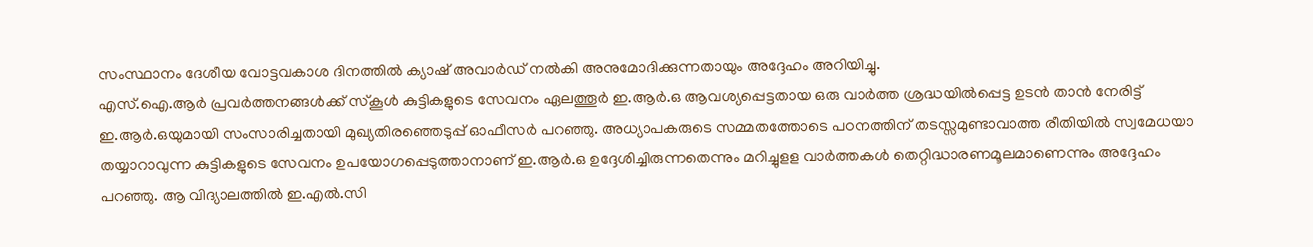സംസ്ഥാനം ദേശീയ വോട്ടവകാശ ദിനത്തിൽ ക്യാഷ് അവാർഡ് നൽകി അനുമോദിക്കുന്നതായും അദ്ദേഹം അറിയിച്ചു.
എസ്.ഐ.ആർ പ്രവർത്തനങ്ങൾക്ക് സ്കൂൾ കുട്ടികളുടെ സേവനം ഏലത്തൂർ ഇ.ആർ.ഒ ആവശ്യപ്പെട്ടതായ ഒരു വാർത്ത ശ്രദ്ധയിൽപ്പെട്ട ഉടൻ താൻ നേരിട്ട് ഇ.ആർ.ഒയുമായി സംസാരിച്ചതായി മുഖ്യതിരഞ്ഞെടുപ്പ് ഓഫീസർ പറഞ്ഞു. അധ്യാപകരുടെ സമ്മതത്തോടെ പഠനത്തിന് തടസ്സമുണ്ടാവാത്ത രീതിയിൽ സ്വമേധയാ തയ്യാറാവുന്ന കുട്ടികളുടെ സേവനം ഉപയോഗപ്പെടുത്താനാണ് ഇ.ആർ.ഒ ഉദ്ദേശിച്ചിരുന്നതെന്നും മറിച്ചുളള വാർത്തകൾ തെറ്റിദ്ധാരണമൂലമാണെന്നും അദ്ദേഹം പറഞ്ഞു. ആ വിദ്യാലത്തിൽ ഇ.എൽ.സി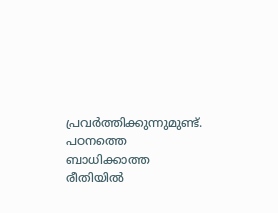പ്രവർത്തിക്കുന്നുമുണ്ട്.
പഠനത്തെ ബാധിക്കാത്ത രീതിയിൽ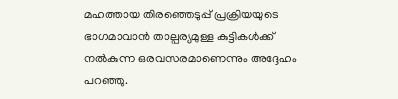മഹത്തായ തിരഞ്ഞെടുപ്പ് പ്രക്രിയയുടെ ഭാഗമാവാൻ താല്പര്യമുള്ള കുട്ടികൾക്ക് നൽകുന്ന ഒരവസരമാണെന്നും അദ്ദേഹം പറഞ്ഞു.